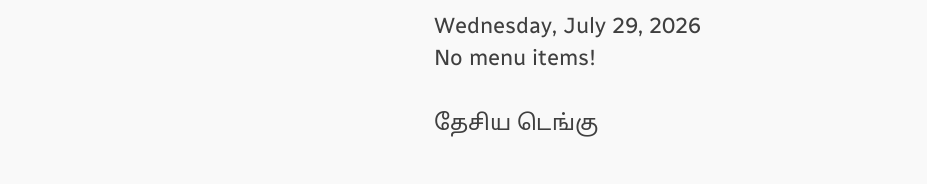Wednesday, July 29, 2026
No menu items!

தேசிய டெங்கு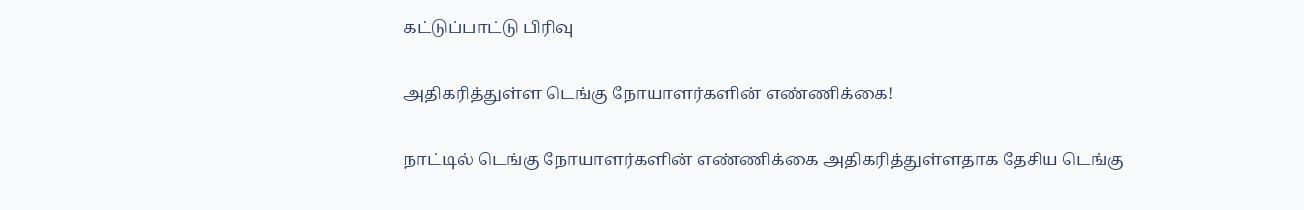கட்டுப்பாட்டு பிரிவு

அதிகரித்துள்ள டெங்கு நோயாளர்களின் எண்ணிக்கை!

நாட்டில் டெங்கு நோயாளர்களின் எண்ணிக்கை அதிகரித்துள்ளதாக தேசிய டெங்கு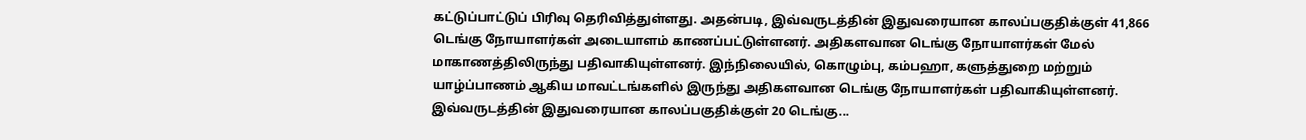கட்டுப்பாட்டுப் பிரிவு தெரிவித்துள்ளது. அதன்படி, இவ்வருடத்தின் இதுவரையான காலப்பகுதிக்குள் 41,866 டெங்கு நோயாளர்கள் அடையாளம் காணப்பட்டுள்ளனர். அதிகளவான டெங்கு நோயாளர்கள் மேல் மாகாணத்திலிருந்து பதிவாகியுள்ளனர். இந்நிலையில், கொழும்பு, கம்பஹா, களுத்துறை மற்றும் யாழ்ப்பாணம் ஆகிய மாவட்டங்களில் இருந்து அதிகளவான டெங்கு நோயாளர்கள் பதிவாகியுள்ளனர். இவ்வருடத்தின் இதுவரையான காலப்பகுதிக்குள் 20 டெங்கு...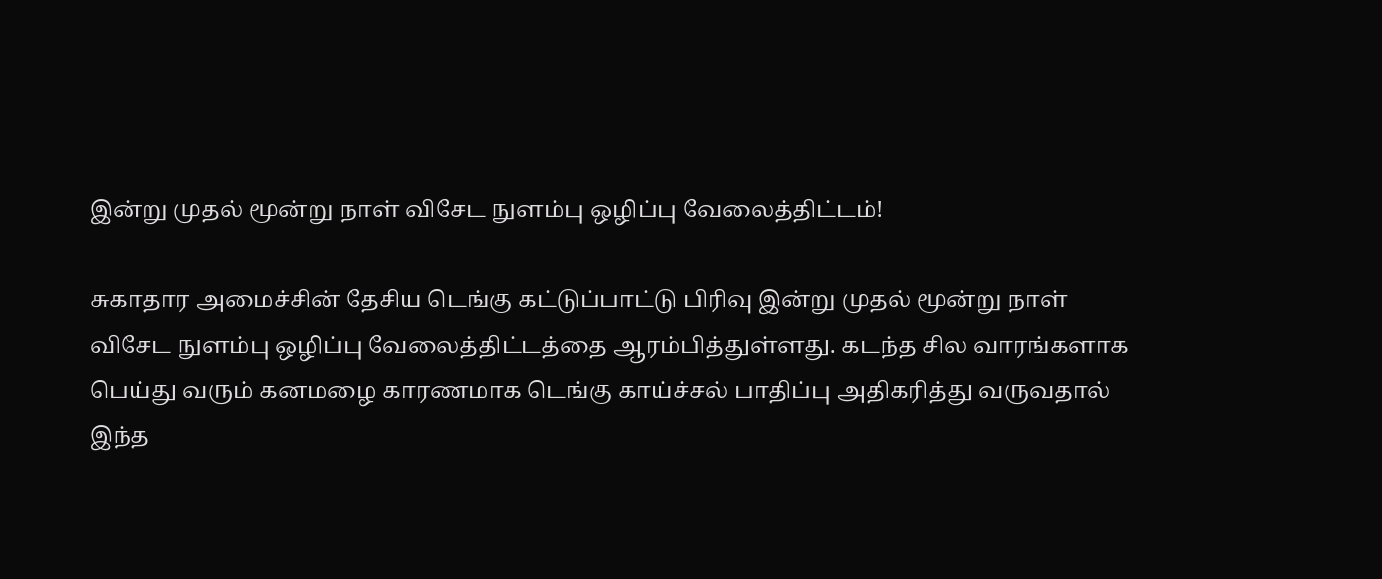இன்று முதல் மூன்று நாள் விசேட நுளம்பு ஒழிப்பு வேலைத்திட்டம்!

சுகாதார அமைச்சின் தேசிய டெங்கு கட்டுப்பாட்டு பிரிவு இன்று முதல் மூன்று நாள் விசேட நுளம்பு ஒழிப்பு வேலைத்திட்டத்தை ஆரம்பித்துள்ளது. கடந்த சில வாரங்களாக பெய்து வரும் கனமழை காரணமாக டெங்கு காய்ச்சல் பாதிப்பு அதிகரித்து வருவதால் இந்த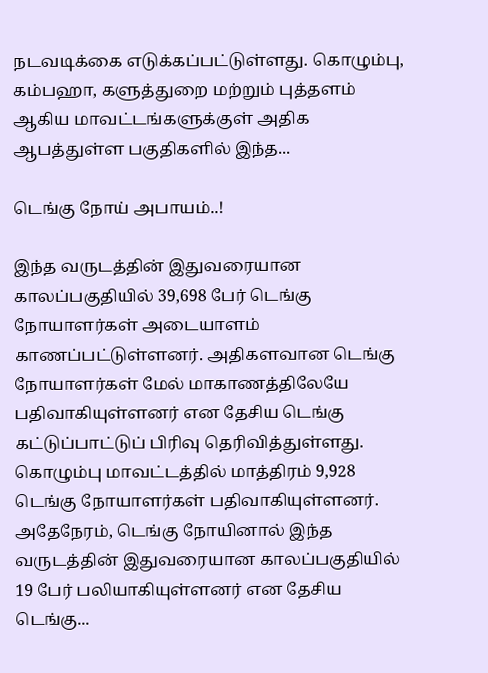நடவடிக்கை எடுக்கப்பட்டுள்ளது. கொழும்பு, கம்பஹா, களுத்துறை மற்றும் புத்தளம் ஆகிய மாவட்டங்களுக்குள் அதிக ஆபத்துள்ள பகுதிகளில் இந்த...

டெங்கு நோய் அபாயம்..!

இந்த வருடத்தின் இதுவரையான காலப்பகுதியில் 39,698 பேர் டெங்கு நோயாளர்கள் அடையாளம் காணப்பட்டுள்ளனர். அதிகளவான டெங்கு நோயாளர்கள் மேல் மாகாணத்திலேயே பதிவாகியுள்ளனர் என தேசிய டெங்கு கட்டுப்பாட்டுப் பிரிவு தெரிவித்துள்ளது. கொழும்பு மாவட்டத்தில் மாத்திரம் 9,928 டெங்கு நோயாளர்கள் பதிவாகியுள்ளனர். அதேநேரம், டெங்கு நோயினால் இந்த வருடத்தின் இதுவரையான காலப்பகுதியில் 19 பேர் பலியாகியுள்ளனர் என தேசிய டெங்கு...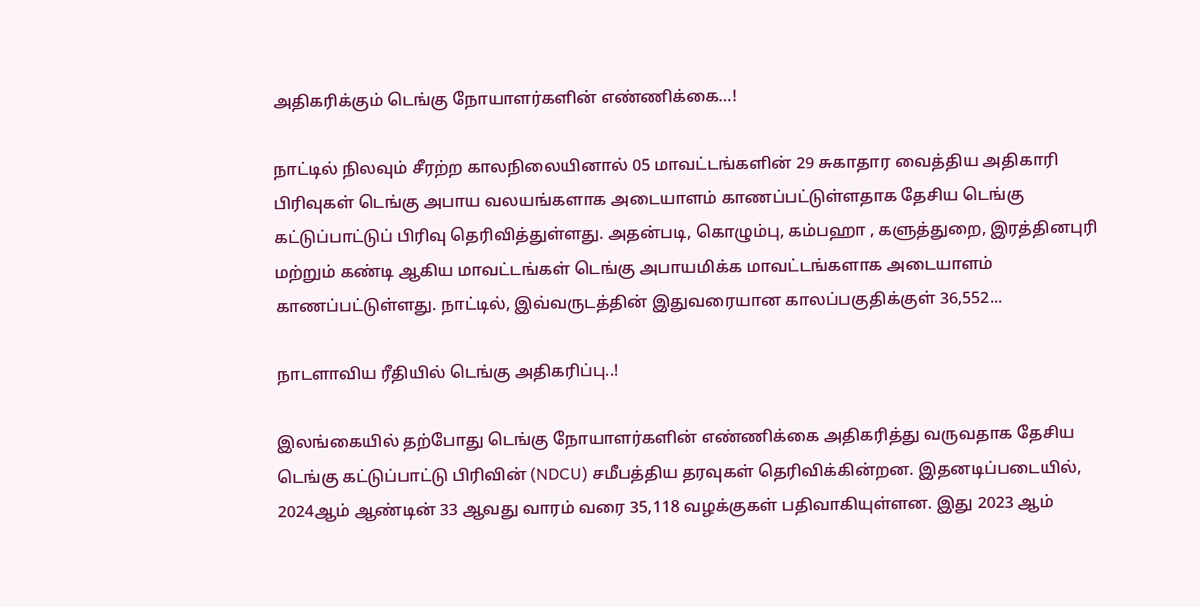அதிகரிக்கும் டெங்கு நோயாளர்களின் எண்ணிக்கை…!

நாட்டில் நிலவும் சீரற்ற காலநிலையினால் 05 மாவட்டங்களின் 29 சுகாதார வைத்திய அதிகாரி பிரிவுகள் டெங்கு அபாய வலயங்களாக அடையாளம் காணப்பட்டுள்ளதாக தேசிய டெங்கு கட்டுப்பாட்டுப் பிரிவு தெரிவித்துள்ளது. அதன்படி, கொழும்பு, கம்பஹா , களுத்துறை, இரத்தினபுரி மற்றும் கண்டி ஆகிய மாவட்டங்கள் டெங்கு அபாயமிக்க மாவட்டங்களாக அடையாளம் காணப்பட்டுள்ளது. நாட்டில், இவ்வருடத்தின் இதுவரையான காலப்பகுதிக்குள் 36,552...

நாடளாவிய ரீதியில் டெங்கு அதிகரிப்பு..!

இலங்கையில் தற்போது டெங்கு நோயாளர்களின் எண்ணிக்கை அதிகரித்து வருவதாக தேசிய டெங்கு கட்டுப்பாட்டு பிரிவின் (NDCU) சமீபத்திய தரவுகள் தெரிவிக்கின்றன. இதனடிப்படையில், 2024ஆம் ஆண்டின் 33 ஆவது வாரம் வரை 35,118 வழக்குகள் பதிவாகியுள்ளன. இது 2023 ஆம்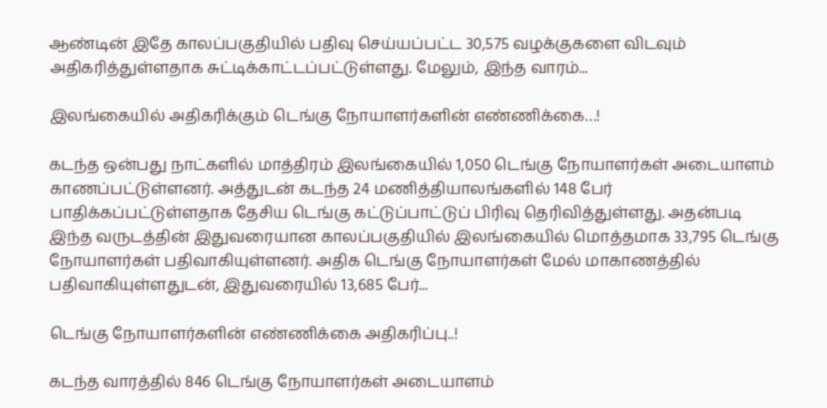ஆண்டின் இதே காலப்பகுதியில் பதிவு செய்யப்பட்ட 30,575 வழக்குகளை விடவும் அதிகரித்துள்ளதாக சுட்டிக்காட்டப்பட்டுள்ளது. மேலும், இந்த வாரம்...

இலங்கையில் அதிகரிக்கும் டெங்கு நோயாளர்களின் எண்ணிக்கை…!

கடந்த ஒன்பது நாட்களில் மாத்திரம் இலங்கையில் 1,050 டெங்கு நோயாளர்கள் அடையாளம் காணப்பட்டுள்ளனர். அத்துடன் கடந்த 24 மணித்தியாலங்களில் 148 பேர் பாதிக்கப்பட்டுள்ளதாக தேசிய டெங்கு கட்டுப்பாட்டுப் பிரிவு தெரிவித்துள்ளது. அதன்படி இந்த வருடத்தின் இதுவரையான காலப்பகுதியில் இலங்கையில் மொத்தமாக 33,795 டெங்கு நோயாளர்கள் பதிவாகியுள்ளனர். அதிக டெங்கு நோயாளர்கள் மேல் மாகாணத்தில் பதிவாகியுள்ளதுடன், இதுவரையில் 13,685 பேர்...

டெங்கு நோயாளர்களின் எண்ணிக்கை அதிகரிப்பு..!

கடந்த வாரத்தில் 846 டெங்கு நோயாளர்கள் அடையாளம்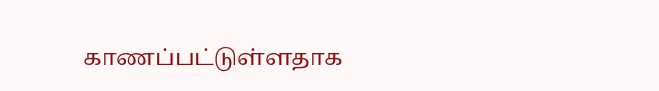காணப்பட்டுள்ளதாக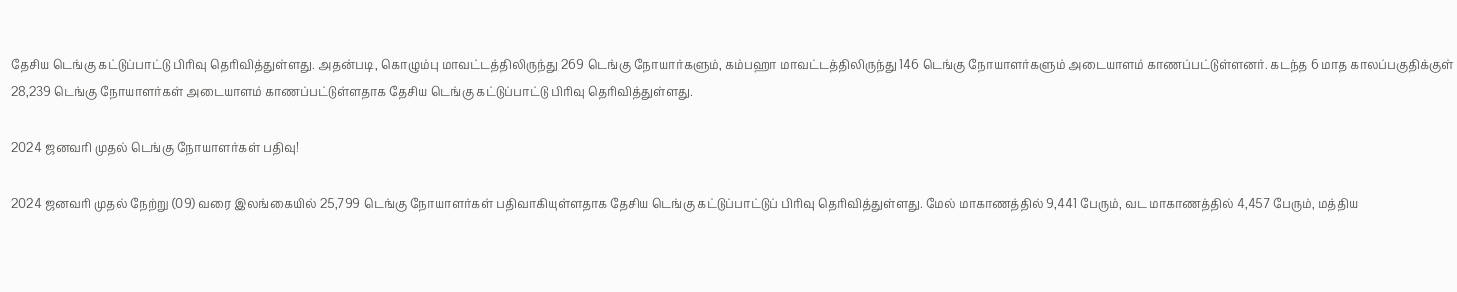தேசிய டெங்கு கட்டுப்பாட்டு பிரிவு தெரிவித்துள்ளது. அதன்படி, கொழும்பு மாவட்டத்திலிருந்து 269 டெங்கு நோயார்களும், கம்பஹா மாவட்டத்திலிருந்து 146 டெங்கு நோயாளர்களும் அடையாளம் காணப்பட்டுள்ளனர். கடந்த 6 மாத காலப்பகுதிக்குள் 28,239 டெங்கு நோயாளர்கள் அடையாளம் காணப்பட்டுள்ளதாக தேசிய டெங்கு கட்டுப்பாட்டு பிரிவு தெரிவித்துள்ளது.

2024 ஜனவரி முதல் டெங்கு நோயாளர்கள் பதிவு!

2024 ஜனவரி முதல் நேற்று (09) வரை இலங்கையில் 25,799 டெங்கு நோயாளர்கள் பதிவாகியுள்ளதாக தேசிய டெங்கு கட்டுப்பாட்டுப் பிரிவு தெரிவித்துள்ளது. மேல் மாகாணத்தில் 9,441 பேரும், வட மாகாணத்தில் 4,457 பேரும், மத்திய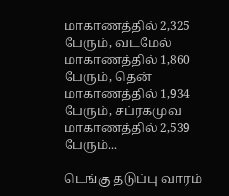மாகாணத்தில் 2,325 பேரும், வடமேல் மாகாணத்தில் 1,860 பேரும், தென் மாகாணத்தில் 1,934 பேரும், சப்ரகமுவ மாகாணத்தில் 2,539 பேரும்...

டெங்கு தடுப்பு வாரம்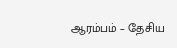ஆரம்பம் – தேசிய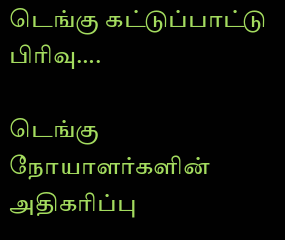டெங்கு கட்டுப்பாட்டு பிரிவு….

டெங்கு நோயாளர்களின் அதிகரிப்பு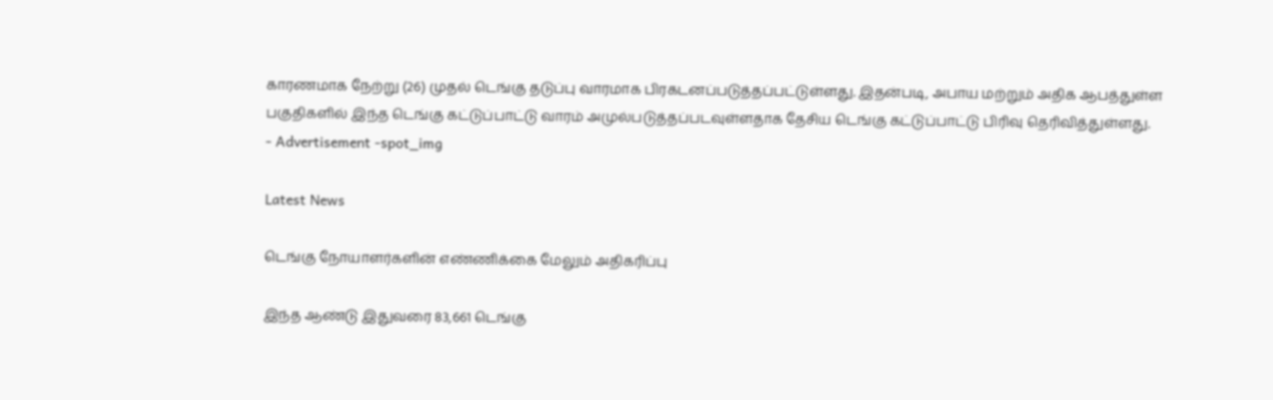காரணமாக நேற்று (26) முதல் டெங்கு தடுப்பு வாரமாக பிரகடனப்படுத்தப்பட்டுள்ளது. இதன்படி, அபாய மற்றும் அதிக ஆபத்துள்ள பகுதிகளில் இந்த டெங்கு கட்டுப்பாட்டு வாரம் அமுல்படுத்தப்படவுள்ளதாக தேசிய டெங்கு கட்டுப்பாட்டு பிரிவு தெரிவித்துள்ளது.
- Advertisement -spot_img

Latest News

டெங்கு நோயாளர்களின் எண்ணிக்கை மேலும் அதிகரிப்பு

இந்த ஆண்டு இதுவரை 83,661 டெங்கு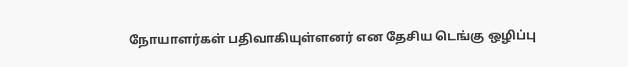நோயாளர்கள் பதிவாகியுள்ளனர் என தேசிய டெங்கு ஒழிப்பு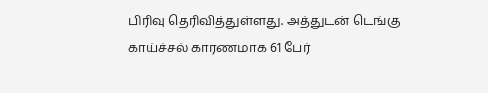பிரிவு தெரிவித்துள்ளது. அத்துடன் டெங்கு காய்ச்சல் காரணமாக 61 பேர்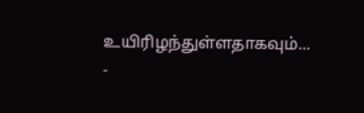உயிரிழந்துள்ளதாகவும்...
-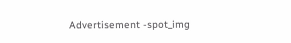Advertisement -spot_img